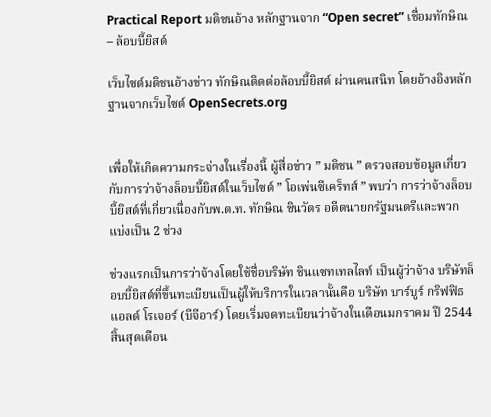Practical Report มติชนอ้าง หลักฐานจาก “Open secret” เชื่อมทักษิณ – ล้อบบี้ยิสต์

เว็บไซต์มติชนอ้างข่าว ทักษิณติดต่อล้อบบี้ยิสต์ ผ่านคนสนิท โดยอ้างอิงหลักฐานจากเว็บไซต์ OpenSecrets.org


เพื่อให้เกิดความกระจ่างในเรื่องนี้ ผู้สื่อข่าว ” มติชน ” ตรวจสอบข้อมูลเกี่ยวกับการว่าจ้างล็อบบี้ยิสต์ในเว็บไซต์ ” โอเพ่นซีเคร็ทส์ ” พบว่า การว่าจ้างล็อบบี้ยิสต์ที่เกี่ยวเนื่องกับพ.ต.ท. ทักษิณ ชินวัตร อดีตนายกรัฐมนตรีและพวก แบ่งเป็น 2 ช่วง

ช่วงแรกเป็นการว่าจ้างโดยใช้ชื่อบริษัท ชินแซทเทลไลท์ เป็นผู้ว่าจ้าง บริษัทล็อบบี้ยิสต์ที่ขึ้นทะเบียนเป็นผู้ให้บริการในเวลานั้นคือ บริษัท บาร์บูร์ กริฟฟิธ แอลด์ โรเจอร์ (บีจีอาร์) โดยเริ่มจดทะเบียนว่าจ้างในเดือนมกราคม ปี 2544 สิ้นสุดเดือน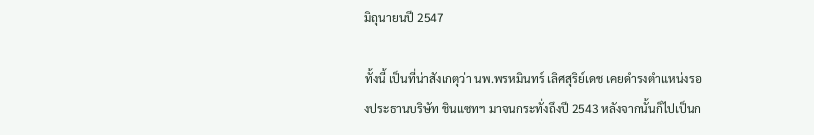มิถุนายนปี 2547

ทั้งนี้ เป็นที่น่าสังเกตุว่า นพ.พรหมินทร์ เลิศสุริย์เดช เคยดำรงตำแหน่งรองประธานบริษัท ชินแซทฯ มาจนกระทั่งถึงปี 2543 หลังจากนั้นก็ไปเป็นก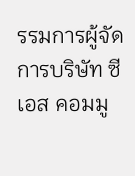รรมการผู้จัดการบริษัท ซีเอส คอมมู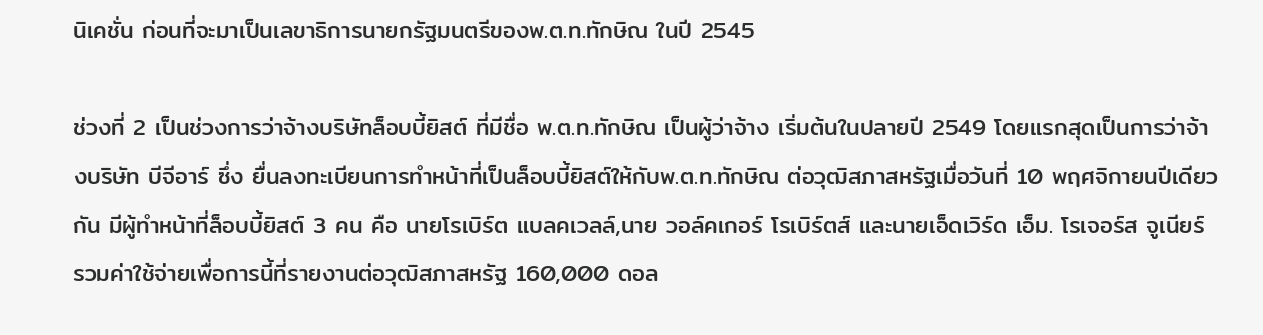นิเคชั่น ก่อนที่จะมาเป็นเลขาธิการนายกรัฐมนตรีของพ.ต.ท.ทักษิณ ในปี 2545

ช่วงที่ 2 เป็นช่วงการว่าจ้างบริษัทล็อบบี้ยิสต์ ที่มีชื่อ พ.ต.ท.ทักษิณ เป็นผู้ว่าจ้าง เริ่มต้นในปลายปี 2549 โดยแรกสุดเป็นการว่าจ้างบริษัท บีจีอาร์ ซึ่ง ยื่นลงทะเบียนการทำหน้าที่เป็นล็อบบี้ยิสต์ให้กับพ.ต.ท.ทักษิณ ต่อวุฒิสภาสหรัฐเมื่อวันที่ 10 พฤศจิกายนปีเดียวกัน มีผู้ทำหน้าที่ล็อบบี้ยิสต์ 3 คน คือ นายโรเบิร์ต แบลคเวลล์,นาย วอล์คเกอร์ โรเบิร์ตส์ และนายเอ็ดเวิร์ด เอ็ม. โรเจอร์ส จูเนียร์ รวมค่าใช้จ่ายเพื่อการนี้ที่รายงานต่อวุฒิสภาสหรัฐ 160,000 ดอล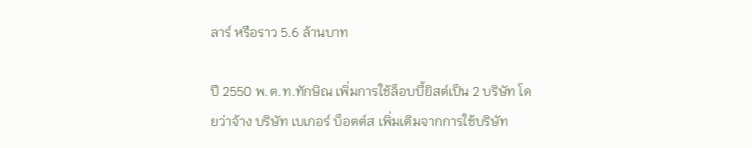ลาร์ หรือราว 5.6 ล้านบาท

ปี 2550 พ.ต.ท.ทักษิณ เพิ่มการใช้ล็อบบี้ยิสต์เป็น 2 บริษัท โดยว่าจ้าง บริษัท เบเกอร์ บ็อตต์ส เพิ่มเติมจากการใช้บริษัท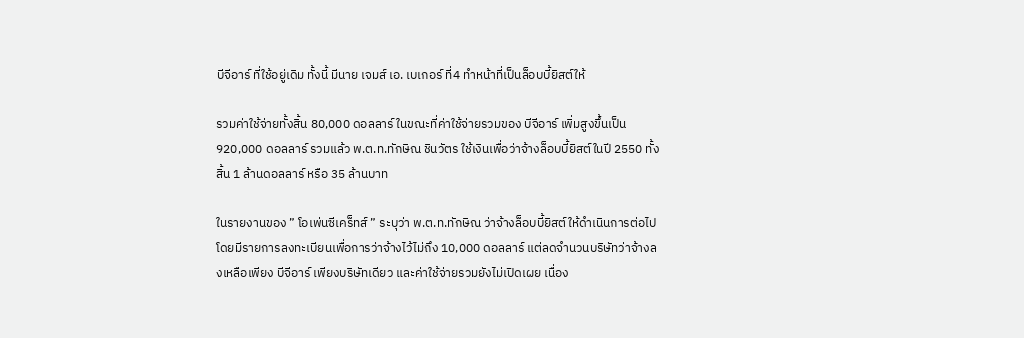บีจีอาร์ ที่ใช้อยู่เดิม ทั้งนี้ มีนาย เจมส์ เอ. เบเกอร์ ที่4 ทำหน้าที่เป็นล็อบบี้ยิสต์ให้

รวมค่าใช้จ่ายทั้งสิ้น 80,000 ดอลลาร์ ในขณะที่ค่าใช้จ่ายรวมของ บีจีอาร์ เพิ่มสูงขึ้นเป็น 920,000 ดอลลาร์ รวมแล้ว พ.ต.ท.ทักษิณ ชินวัตร ใช้เงินเพื่อว่าจ้างล็อบบี้ยิสต์ในปี 2550 ทั้งสิ้น 1 ล้านดอลลาร์ หรือ 35 ล้านบาท

ในรายงานของ ” โอเพ่นซีเคร็ทส์ ” ระบุว่า พ.ต.ท.ทักษิณ ว่าจ้างล็อบบี้ยิสต์ให้ดำเนินการต่อไป โดยมีรายการลงทะเบียนเพื่อการว่าจ้างไว้ไม่ถึง 10,000 ดอลลาร์ แต่ลดจำนวนบริษัทว่าจ้างลงเหลือเพียง บีจีอาร์ เพียงบริษัทเดียว และค่าใช้จ่ายรวมยังไม่เปิดเผย เนื่อง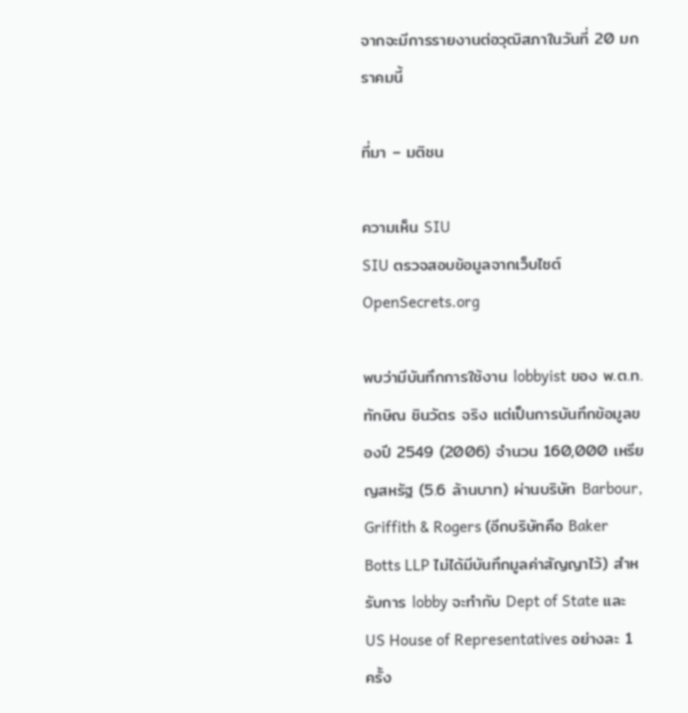จากจะมีการรายงานต่อวุฒิสภาในวันที่ 20 มกราคมนี้

ที่มา – มติชน

ความเห็น SIU
SIU ตรวจสอบข้อมูลจากเว็บไซต์ OpenSecrets.org

พบว่ามีบันทึกการใช้งาน lobbyist ของ พ.ต.ท. ทักษิณ ชินวัตร จริง แต่เป็นการบันทึกข้อมูลของปี 2549 (2006) จำนวน 160,000 เหรียญสหรัฐ (5.6 ล้านบาท) ผ่านบริษัท Barbour, Griffith & Rogers (อีกบริษัทคือ Baker Botts LLP ไม่ได้มีบันทึกมูลค่าสัญญาไว้) สำหรับการ lobby จะทำกับ Dept of State และ US House of Representatives อย่างละ 1 ครั้ง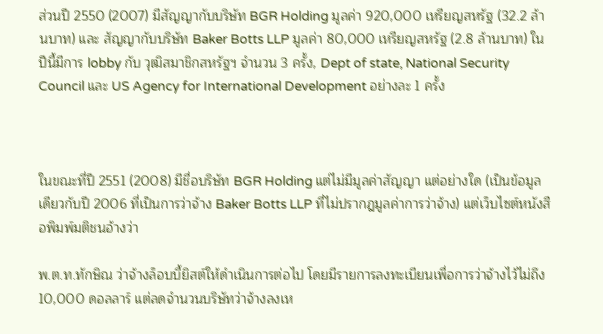ส่วนปี 2550 (2007) มีสัญญากับบริษัท BGR Holding มูลค่า 920,000 เหรียญสหรัฐ (32.2 ล้านบาท) และ สัญญากับบริษัท Baker Botts LLP มูลค่า 80,000 เหรียญสหรัฐ (2.8 ล้านบาท) ในปีนี้มีการ lobby กับ วุฒิสมาชิกสหรัฐฯ จำนวน 3 ครั้ง, Dept of state, National Security Council และ US Agency for International Development อย่างละ 1 ครั้ง



ในขณะที่ปี 2551 (2008) มีชื่อบริษัท BGR Holding แต่ไม่มีมูลค่าสัญญา แต่อย่างใด (เป็นข้อมูลเดียวกับปี 2006 ที่เป็นการว่าจ้าง Baker Botts LLP ที่ไม่ปรากฎมูลค่าการว่าจ้าง) แต่เว็บไซต์หนังสือพิมพ์มติชนอ้างว่า

พ.ต.ท.ทักษิณ ว่าจ้างล็อบบี้ยิสต์ให้ดำเนินการต่อไป โดยมีรายการลงทะเบียนเพื่อการว่าจ้างไว้ไม่ถึง 10,000 ดอลลาร์ แต่ลดจำนวนบริษัทว่าจ้างลงเห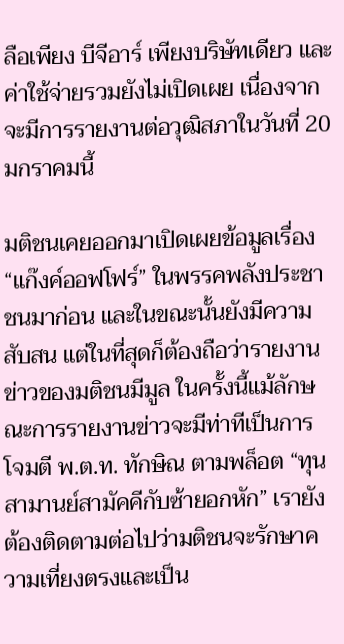ลือเพียง บีจีอาร์ เพียงบริษัทเดียว และค่าใช้จ่ายรวมยังไม่เปิดเผย เนื่องจากจะมีการรายงานต่อวุฒิสภาในวันที่ 20 มกราคมนี้

มติชนเคยออกมาเปิดเผยข้อมูลเรื่อง “แก๊งค์ออฟโฟร์” ในพรรคพลังประชาชนมาก่อน และในขณะนั้นยังมีความสับสน แต่ในที่สุดก็ต้องถือว่ารายงานข่าวของมติชนมีมูล ในครั้งนี้แม้ลักษณะการรายงานข่าวจะมีท่าทีเป็นการโจมตี พ.ต.ท. ทักษิณ ตามพล็อต “ทุนสามานย์สามัคคีกับซ้ายอกหัก” เรายังต้องติดตามต่อไปว่ามติชนจะรักษาความเที่ยงตรงและเป็น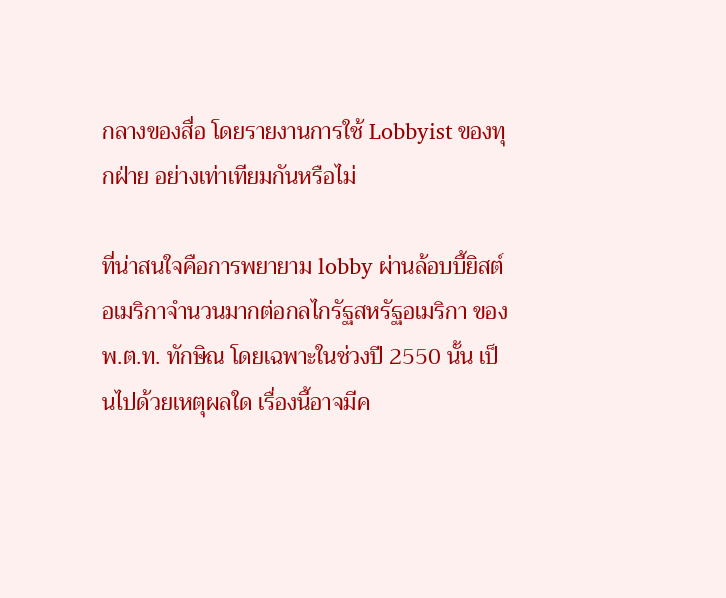กลางของสื่อ โดยรายงานการใช้ Lobbyist ของทุกฝ่าย อย่างเท่าเทียมกันหรือไม่

ที่น่าสนใจคือการพยายาม lobby ผ่านล้อบบี้ยิสต์อเมริกาจำนวนมากต่อกลไกรัฐสหรัฐอเมริกา ของ พ.ต.ท. ทักษิณ โดยเฉพาะในช่วงปี 2550 นั้น เป็นไปด้วยเหตุผลใด เรื่องนี้อาจมีค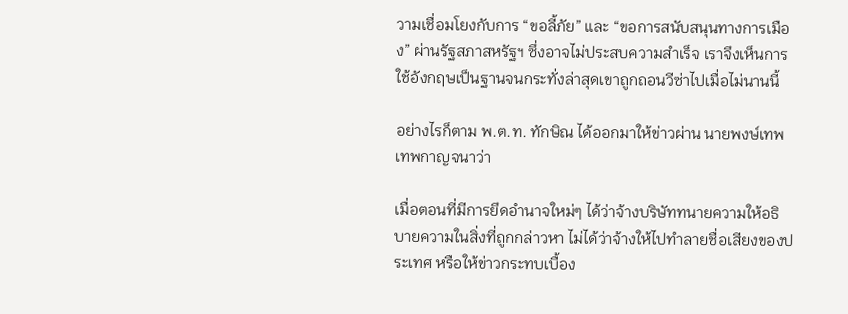วามเชื่อมโยงกับการ “ขอลี้ภัย” และ “ขอการสนับสนุนทางการเมือง” ผ่านรัฐสภาสหรัฐฯ ซึ่งอาจไม่ประสบความสำเร็จ เราจึงเห็นการใช้อังกฤษเป็นฐานจนกระทั่งล่าสุดเขาถูกถอนวีซ่าไปเมื่อไม่นานนี้

อย่างไรก็ตาม พ.ต.ท. ทักษิณ ได้ออกมาให้ข่าวผ่าน นายพงษ์เทพ เทพกาญจนาว่า

เมื่อตอนที่มีการยึดอำนาจใหม่ๆ ได้ว่าจ้างบริษัททนายความให้อธิบายความในสิ่งที่ถูกกล่าวหา ไม่ได้ว่าจ้างให้ไปทำลายชื่อเสียงของประเทศ หรือให้ข่าวกระทบเบื้อง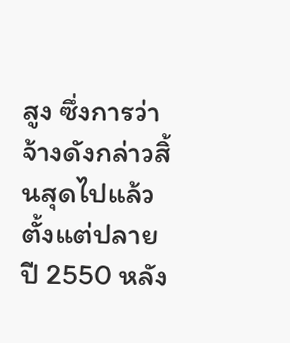สูง ซึ่งการว่าจ้างดังกล่าวสิ้นสุดไปแล้วตั้งแต่ปลายปี 2550 หลัง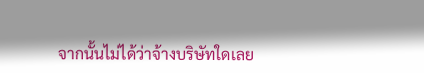จากนั้นไม่ได้ว่าจ้างบริษัทใดเลย